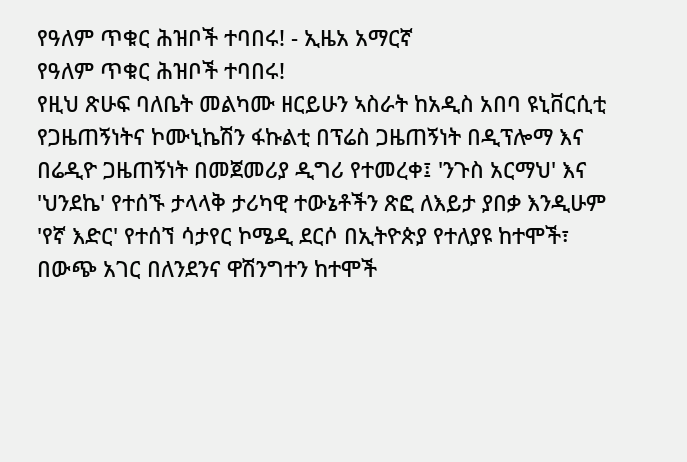የዓለም ጥቁር ሕዝቦች ተባበሩ! - ኢዜአ አማርኛ
የዓለም ጥቁር ሕዝቦች ተባበሩ!
የዚህ ጽሁፍ ባለቤት መልካሙ ዘርይሁን ኣስራት ከአዲስ አበባ ዩኒቨርሲቲ የጋዜጠኝነትና ኮሙኒኬሽን ፋኩልቲ በፕሬስ ጋዜጠኝነት በዲፕሎማ እና በሬዲዮ ጋዜጠኝነት በመጀመሪያ ዲግሪ የተመረቀ፤ 'ንጉስ አርማህ' እና 'ህንደኬ' የተሰኙ ታላላቅ ታሪካዊ ተውኔቶችን ጽፎ ለእይታ ያበቃ እንዲሁም 'የኛ እድር' የተሰኘ ሳታየር ኮሜዲ ደርሶ በኢትዮጵያ የተለያዩ ከተሞች፣ በውጭ አገር በለንደንና ዋሽንግተን ከተሞች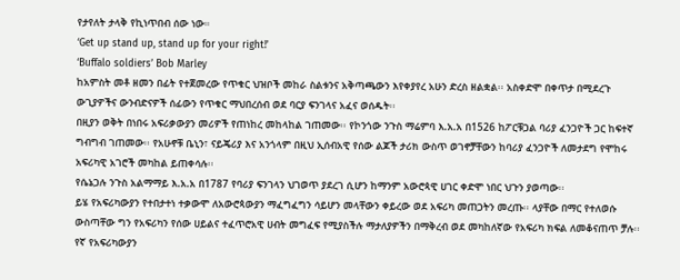የታየለት ታላቅ የኪነጥበብ ሰው ነው።
‘Get up stand up, stand up for your right!’
‘Buffalo soldiers’ Bob Marley
ከአምስት መቶ ዘመን በፊት የተጀመረው የጥቁር ህዝቦች መከራ ስልቱንና አቅጣጫውን እየቀያየረ አሁን ድረስ ዘልቋል፡፡ አስቀድሞ በቀጥታ በሚደረጉ ውጊያዎችና ውንብድናዎች ሰፊውን የጥቁር ማህበረሰብ ወደ ባርያ ፍንገላና አፈና ወሰዱት፡፡
በዚያን ወቅት በነበሩ አፍሪቃውያን መሪዎች የጠነከረ መከላከል ገጠመው፡፡ የኮንጎው ንጉስ ማሬምባ እ.አ.አ በ1526 ከፖርቹጋል ባሪያ ፈንጋዮች ጋር ከፍተኛ ግብግብ ገጠመው፡፡ የአሁኖቹ ቤኒን፣ ናይጄሪያ እና አንጎላም በዚህ ኢሰብአዊ የሰው ልጆች ታሪክ ውስጥ ወገኖቻቸውን ከባሪያ ፈንጋዮች ለመታደግ የሞከሩ አፍሪካዊ አገሮች መካከል ይጠቀሳሉ፡፡
የሴኔጋሉ ንጉስ አልማማይ እ.አ.አ በ1787 የባሪያ ፍንገላን ህገወጥ ያደረገ ሲሆን ከማንም አውሮጳዊ ሀገር ቀድሞ ነበር ህጉን ያወጣው፡፡
ይሄ የአፍሪካውያን የተበታተነ ተቃውሞ ለአውሮጳውያን ማፈግፈግን ሳይሆን መላቸውን ቀይረው ወደ አፍሪካ መጠጋትን መረጡ፡፡ ላያቸው በማር የተለወሱ ውስጣቸው ግን የአፍሪካን የሰው ሀይልና ተፈጥሮአዊ ሀብት መግፈፍ የሚያስችሉ ማታለያዎችን በማቅረብ ወደ መካከለኛው የአፍሪካ ክፍል ለመቆናጠጥ ቻሉ፡፡
የኛ የአፍሪካውያን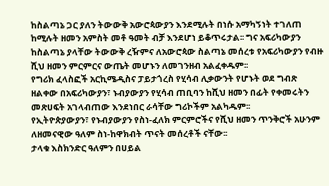ከስልጣኔ ጋር ያለን ትውውቅ አውሮጳውያን እንደሚሉት በነሱ አማካኝነት ተገለጠ ከሚሉት ዘመን አምስት መቶ ዓመት ብቻ እንደሆነ ይቆጥሩታል፡፡ ግና አፍሪካውያን ከስልጣኔ ያላቸው ትውውቅ ረዥምና ለአውሮጳው ስልጣኔ መሰረቱ የአፍሪካውያን የብዙ ሺህ ዘመን ምርምርና ውጤት መሆኑን ለመገንዘብ አልፈቀዱም፡፡
የግሪክ ፈላስፎች አርኪሜዲስና ፓይታጎረስ የሂሳብ ሊቃውንት የሆኑት ወደ ግብጽ ዘልቀው በአፍሪካውያን፣ ኑብያውያን የሂሳብ ጠቢባን ከሺህ ዘመን በፊት የቀመሩትን መጽሀፍት አገላብጠው እንደነበር ራሳቸው ግሪኮችም አልካዱም፡፡
የኢትዮጵያውያን፣ የኑብያውያን የስነ-ፈለክ ምርምሮችና የሺህ ዘመን ጥንቅሮች አሁንም ለዘመናዊው ዓለም ስነ-ከዋክብት ጥናት መሰረቶች ናቸው፡፡
ታላቁ እስክንድር ዓለምን በሀይል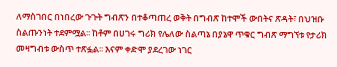ለማስገበር በነበረው ጉጉት ግብጽን በተቆጣጠረ ወቅት በግብጽ ከተሞች ውበትና ጽዳት፣ በህዝቡ ስልጡንነት ተደምሟል፡፡ ከቶም በሀገሩ ግሪክ የሌለው ስልጣኔ በያኔዋ ጥቁር ግብጽ ማግኘቱ የታሪክ መዛግብቱ ውስጥ ተጽፏል፡፡ እናም ቀድሞ ያደረገው ነገር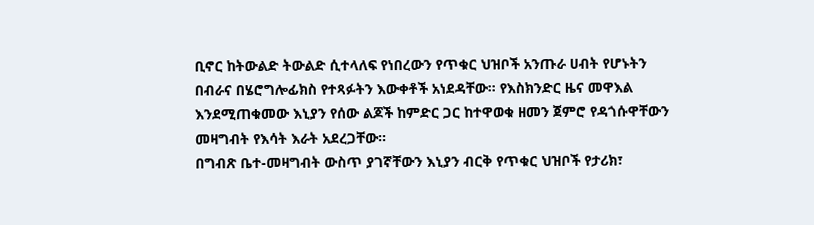ቢኖር ከትውልድ ትውልድ ሲተላለፍ የነበረውን የጥቁር ህዝቦች አንጡራ ሀብት የሆኑትን በብራና በሄሮግሎፊክስ የተጻፉትን እውቀቶች አነደዳቸው፡፡ የእስክንድር ዜና መዋእል እንደሚጠቁመው እኒያን የሰው ልጆች ከምድር ጋር ከተዋወቁ ዘመን ጀምሮ የዳጎሱዋቸውን መዛግብት የእሳት እራት አደረጋቸው፡፡
በግብጽ ቤተ-መዛግብት ውስጥ ያገኛቸውን እኒያን ብርቅ የጥቁር ህዝቦች የታሪክ፣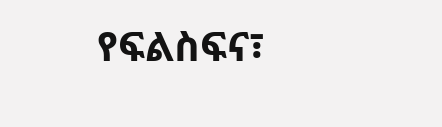የፍልስፍና፣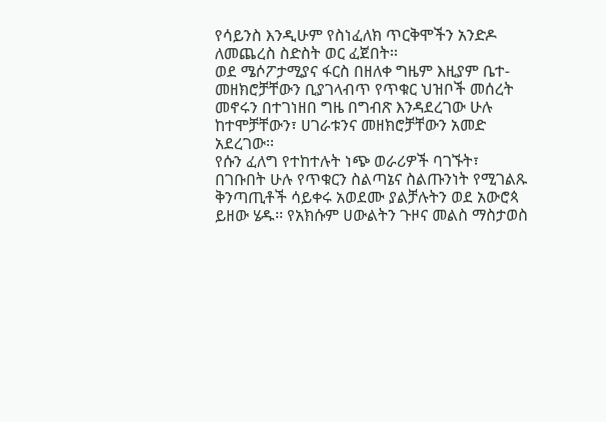የሳይንስ እንዲሁም የስነፈለክ ጥርቅሞችን አንድዶ ለመጨረስ ስድስት ወር ፈጀበት፡፡
ወደ ሜሶፖታሚያና ፋርስ በዘለቀ ግዜም እዚያም ቤተ-መዘክሮቻቸውን ቢያገላብጥ የጥቁር ህዝቦች መሰረት መኖሩን በተገነዘበ ግዜ በግብጽ እንዳደረገው ሁሉ ከተሞቻቸውን፣ ሀገራቱንና መዘክሮቻቸውን አመድ አደረገው፡፡
የሱን ፈለግ የተከተሉት ነጭ ወራሪዎች ባገኙት፣ በገቡበት ሁሉ የጥቁርን ስልጣኔና ስልጡንነት የሚገልጹ ቅንጣጢቶች ሳይቀሩ አወደሙ ያልቻሉትን ወደ አውሮጳ ይዘው ሄዱ፡፡ የአክሱም ሀውልትን ጉዞና መልስ ማስታወስ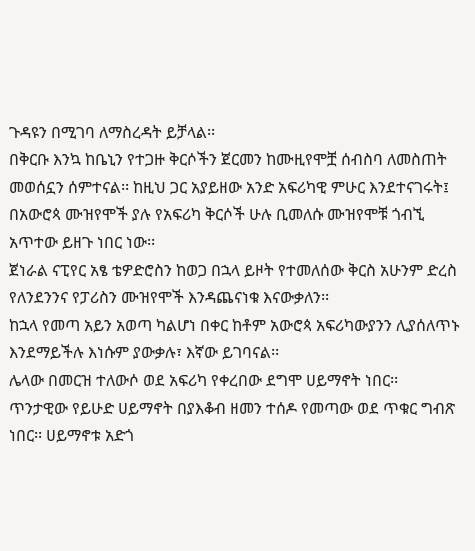ጉዳዩን በሚገባ ለማስረዳት ይቻላል፡፡
በቅርቡ እንኳ ከቤኒን የተጋዙ ቅርሶችን ጀርመን ከሙዚየሞቿ ሰብስባ ለመስጠት መወሰኗን ሰምተናል፡፡ ከዚህ ጋር አያይዘው አንድ አፍሪካዊ ምሁር እንደተናገሩት፤ በአውሮጳ ሙዝየሞች ያሉ የአፍሪካ ቅርሶች ሁሉ ቢመለሱ ሙዝየሞቹ ጎብኚ አጥተው ይዘጉ ነበር ነው፡፡
ጀነራል ናፒየር አፄ ቴዎድሮስን ከወጋ በኋላ ይዞት የተመለሰው ቅርስ አሁንም ድረስ የለንደንንና የፓሪስን ሙዝየሞች እንዳጨናነቁ እናውቃለን፡፡
ከኋላ የመጣ አይን አወጣ ካልሆነ በቀር ከቶም አውሮጳ አፍሪካውያንን ሊያሰለጥኑ እንደማይችሉ እነሱም ያውቃሉ፣ እኛው ይገባናል፡፡
ሌላው በመርዝ ተለውሶ ወደ አፍሪካ የቀረበው ደግሞ ሀይማኖት ነበር፡፡
ጥንታዊው የይሁድ ሀይማኖት በያእቆብ ዘመን ተሰዶ የመጣው ወደ ጥቁር ግብጽ ነበር፡፡ ሀይማኖቱ አድጎ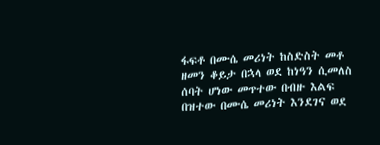ፋፍቶ በሙሴ መሪነት ከስድስት መቶ ዘመን ቆይታ በኋላ ወደ ከነዓን ሲመለስ ሰባት ሆነው መጥተው በብዙ እልፍ በዝተው በሙሴ መሪነት እንደገና ወደ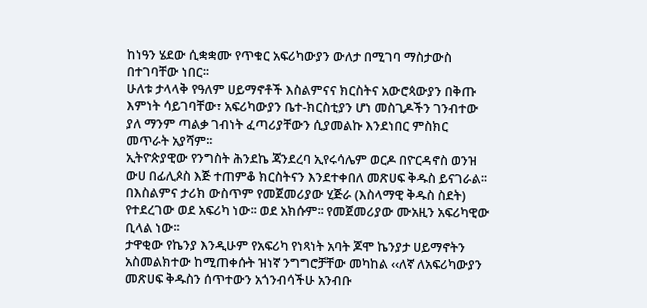ከነዓን ሄደው ሲቋቋሙ የጥቁር አፍሪካውያን ውለታ በሚገባ ማስታውስ በተገባቸው ነበር፡፡
ሁለቱ ታላላቅ የዓለም ሀይማኖቶች እስልምናና ክርስትና አውሮጳውያን በቅጡ እምነት ሳይገባቸው፣ አፍሪካውያን ቤተ-ክርስቲያን ሆነ መስጊዶችን ገንብተው ያለ ማንም ጣልቃ ገብነት ፈጣሪያቸውን ሲያመልኩ እንደነበር ምስክር መጥራት አያሻም፡፡
ኢትዮጵያዊው የንግስት ሕንደኬ ጃንደረባ ኢየሩሳሌም ወርዶ በዮርዳኖስ ወንዝ ውሀ በፊሊጶስ እጅ ተጠምቆ ክርስትናን እንደተቀበለ መጽሀፍ ቅዱስ ይናገራል፡፡
በእስልምና ታሪክ ውስጥም የመጀመሪያው ሂጅራ (እስላማዊ ቅዱስ ስደት) የተደረገው ወደ አፍሪካ ነው፡፡ ወደ አክሱም፡፡ የመጀመሪያው ሙአዚን አፍሪካዊው ቢላል ነው፡፡
ታዋቂው የኬንያ እንዲሁም የአፍሪካ የነጻነት አባት ጆሞ ኬንያታ ሀይማኖትን አስመልክተው ከሚጠቀሱት ዝነኛ ንግግሮቻቸው መካከል ‹‹ለኛ ለአፍሪካውያን መጽሀፍ ቅዱስን ሰጥተውን አጎንብሳችሁ አንብቡ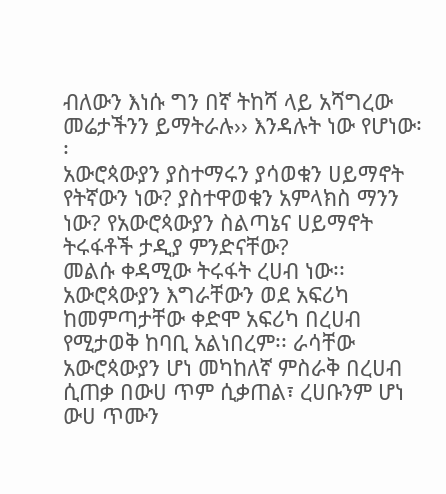ብለውን እነሱ ግን በኛ ትከሻ ላይ አሻግረው መሬታችንን ይማትራሉ›› እንዳሉት ነው የሆነው፡፡
አውሮጳውያን ያስተማሩን ያሳወቁን ሀይማኖት የትኛውን ነው? ያስተዋወቁን አምላክስ ማንን ነው? የአውሮጳውያን ስልጣኔና ሀይማኖት ትሩፋቶች ታዲያ ምንድናቸው?
መልሱ ቀዳሚው ትሩፋት ረሀብ ነው፡፡ አውሮጳውያን እግራቸውን ወደ አፍሪካ ከመምጣታቸው ቀድሞ አፍሪካ በረሀብ የሚታወቅ ከባቢ አልነበረም፡፡ ራሳቸው አውሮጳውያን ሆነ መካከለኛ ምስራቅ በረሀብ ሲጠቃ በውሀ ጥም ሲቃጠል፣ ረሀቡንም ሆነ ውሀ ጥሙን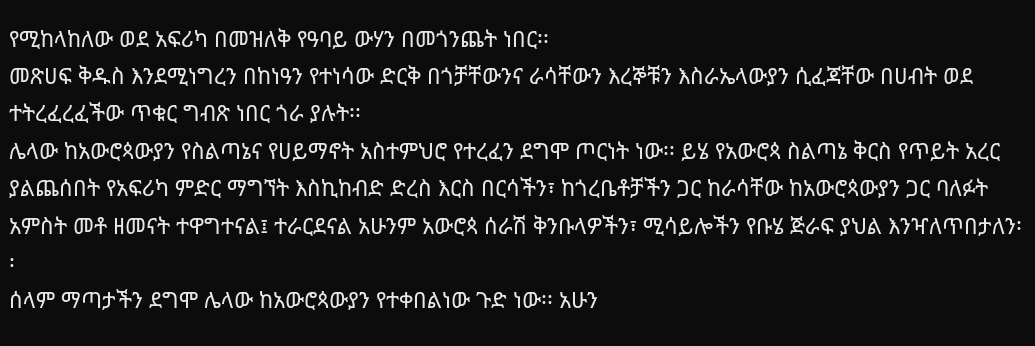የሚከላከለው ወደ አፍሪካ በመዝለቅ የዓባይ ውሃን በመጎንጨት ነበር፡፡
መጽሀፍ ቅዱስ እንደሚነግረን በከነዓን የተነሳው ድርቅ በጎቻቸውንና ራሳቸውን እረኞቹን እስራኤላውያን ሲፈጃቸው በሀብት ወደ ተትረፈረፈችው ጥቁር ግብጽ ነበር ጎራ ያሉት፡፡
ሌላው ከአውሮጳውያን የስልጣኔና የሀይማኖት አስተምህሮ የተረፈን ደግሞ ጦርነት ነው፡፡ ይሄ የአውሮጳ ስልጣኔ ቅርስ የጥይት አረር ያልጨሰበት የአፍሪካ ምድር ማግኘት እስኪከብድ ድረስ እርስ በርሳችን፣ ከጎረቤቶቻችን ጋር ከራሳቸው ከአውሮጳውያን ጋር ባለፉት አምስት መቶ ዘመናት ተዋግተናል፤ ተራርደናል አሁንም አውሮጳ ሰራሽ ቅንቡላዎችን፣ ሚሳይሎችን የቡሄ ጅራፍ ያህል እንዣለጥበታለን፡፡
ሰላም ማጣታችን ደግሞ ሌላው ከአውሮጳውያን የተቀበልነው ጉድ ነው፡፡ አሁን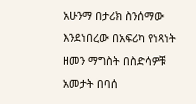አሁንማ በታሪክ ስንሰማው እንደነበረው በአፍሪካ የነጻነት ዘመን ማግስት በስድሳዎቹ አመታት በባሰ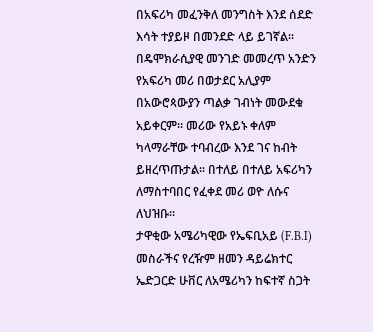በአፍሪካ መፈንቅለ መንግስት እንደ ሰደድ እሳት ተያይዞ በመንደድ ላይ ይገኛል፡፡
በዴሞክራሲያዊ መንገድ መመረጥ አንድን የአፍሪካ መሪ በወታደር አሊያም በአውሮጳውያን ጣልቃ ገብነት መውደቁ አይቀርም፡፡ መሪው የአይኑ ቀለም ካላማራቸው ተባብረው እንደ ገና ከብት ይዘረጥጡታል፡፡ በተለይ በተለይ አፍሪካን ለማስተባበር የፈቀደ መሪ ወዮ ለሱና ለህዝቡ፡፡
ታዋቂው አሜሪካዊው የኤፍቢአይ (F.B.I) መስራችና የረዥም ዘመን ዳይሬክተር ኤድጋርድ ሁቨር ለአሜሪካን ከፍተኛ ስጋት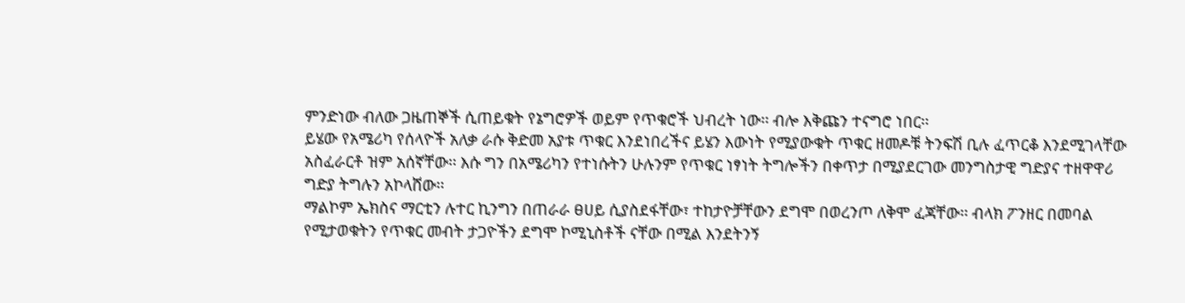ምንድነው ብለው ጋዜጠኞች ሲጠይቁት የኔግሮዎች ወይም የጥቁሮች ህብረት ነው፡፡ ብሎ እቅጩን ተናግሮ ነበር፡፡
ይሄው የአሜሪካ የሰላዮች አለቃ ራሱ ቅድመ አያቱ ጥቁር እንደነበረችና ይሄን እውነት የሚያውቁት ጥቁር ዘመዶቹ ትንፍሽ ቢሉ ፈጥርቆ እንደሚገላቸው አስፈራርቶ ዝም አሰኛቸው፡፡ እሱ ግን በአሜሪካን የተነሱትን ሁሉንም የጥቁር ነፃነት ትግሎችን በቀጥታ በሚያደርገው መንግስታዊ ግድያና ተዘዋዋሪ ግድያ ትግሉን አኮላሸው፡፡
ማልኮም ኤክስና ማርቲን ሉተር ኪንግን በጠራራ ፀሀይ ሲያስደፋቸው፣ ተከታዮቻቸውን ደግሞ በወረንጦ ለቅሞ ፈጃቸው፡፡ ብላክ ፖንዘር በመባል የሚታወቁትን የጥቁር መብት ታጋዮችን ደግሞ ኮሚኒስቶች ናቸው በሚል እንደትንኝ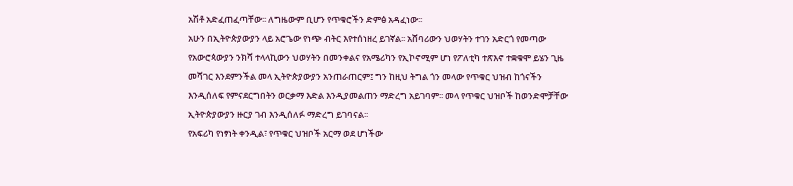አሽቶ አድፈጠፈጣቸው፡፡ ለግዜውም ቢሆን የጥቁሮችን ድምፅ አዳፈነው፡፡
አሁን በኢትዮጵያውያን ላይ አሮጌው የነጭ ብትር እየተሰነዘረ ይገኛል፡፡ አሸባሪውን ህወሃትን ተገን አድርጎ የመጣው የአውሮጳውያን ንክሻ ተላላኪውን ህወሃትን በመንቀልና የአሜሪካን የኢኮኖሚም ሆነ የፖለቲካ ተጽእኖ ተቋቁሞ ይሄን ጊዜ መሻገር እንደምንችል መላ ኢትዮጵያውያን አንጠራጠርም፤ ግን ከዚህ ትግል ጎን መላው የጥቁር ህዝብ ከጎናችን እንዲሰለፍ የምናደርግበትን ወርቃማ እድል እንዲያመልጠን ማድረግ አይገባም፡፡ መላ የጥቁር ህዝቦች ከወንድሞቻቸው ኢትዮጵያውያን ዙርያ ገብ እንዲሰለፉ ማድረግ ይገባናል፡፡
የአፍሪካ የነፃነት ቀንዲል፣ የጥቁር ህዝቦች አርማ ወደ ሆነችው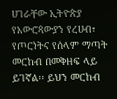ሀገራቸው ኢትዮጵያ የአውሮጳውያን የረሀብ፣ የጦርነትና የሰላም ማጣት መርከብ በመቅዘፍ ላይ ይገኛል፡፡ ይህን መርከብ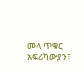መላ ጥቁር አፍሪካውያን፣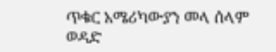ጥቁር አሜሪካውያን መላ ሰላም ወዳድ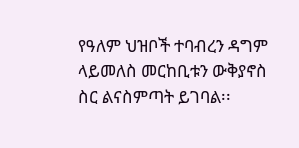የዓለም ህዝቦች ተባብረን ዳግም ላይመለስ መርከቢቱን ውቅያኖስ ስር ልናስምጣት ይገባል፡፡